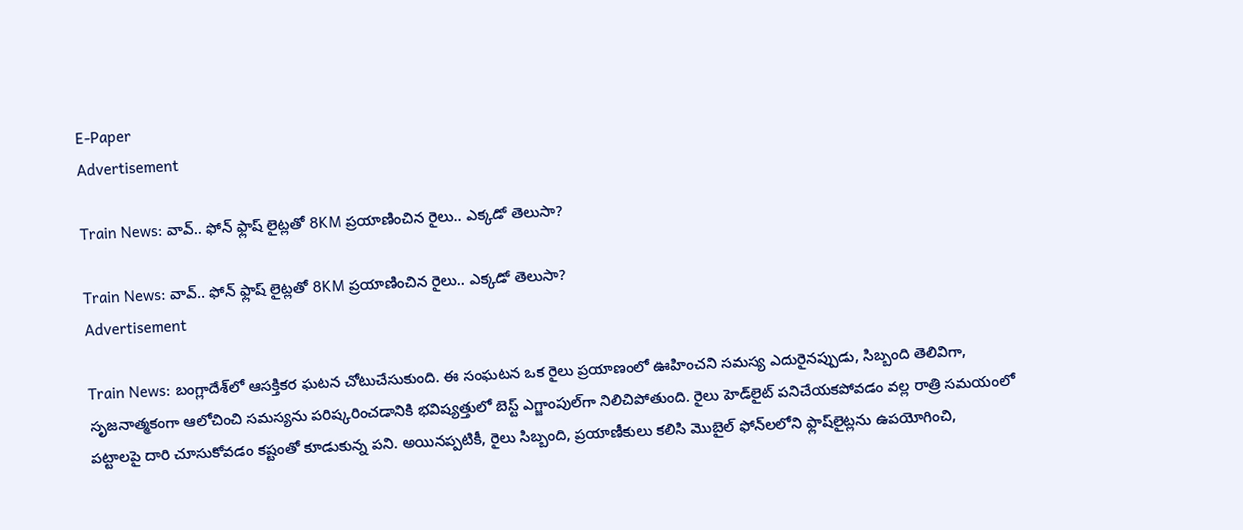E-Paper
Advertisement

Train News: వావ్.. ఫోన్ ఫ్లాష్ లైట్లతో 8KM ప్రయాణించిన రైలు.. ఎక్కడో తెలుసా?

Train News: వావ్.. ఫోన్ ఫ్లాష్ లైట్లతో 8KM ప్రయాణించిన రైలు.. ఎక్కడో తెలుసా?
Advertisement

Train News: బంగ్లాదేశ్‌లో ఆసక్తికర ఘటన చోటుచేసుకుంది. ఈ సంఘటన ఒక రైలు ప్రయాణంలో ఊహించని సమస్య ఎదురైనప్పుడు, సిబ్బంది తెలివిగా, సృజనాత్మకంగా ఆలోచించి సమస్యను పరిష్కరించడానికి భవిష్యత్తులో బెస్ట్ ఎగ్జాంపుల్‌గా నిలిచిపోతుంది. రైలు హెడ్‌లైట్ పనిచేయకపోవడం వల్ల రాత్రి సమయంలో పట్టాలపై దారి చూసుకోవడం కష్టంతో కూడుకున్న పని. అయినప్పటికీ, రైలు సిబ్బంది, ప్రయాణీకులు కలిసి మొబైల్ ఫోన్‌లలోని ఫ్లాష్‌లైట్లను ఉపయోగించి,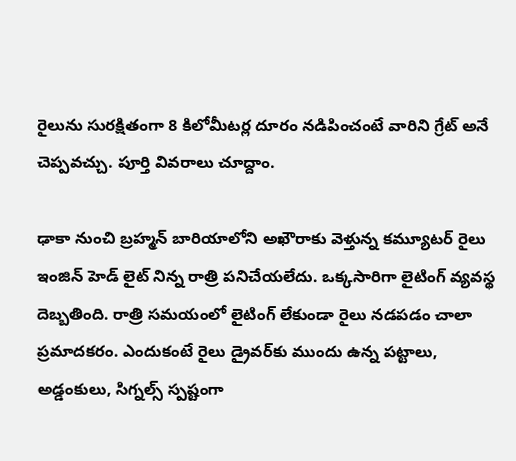రైలును సురక్షితంగా 8 కిలోమీటర్ల దూరం నడిపించంటే వారిని గ్రేట్ అనే చెప్పవచ్చు. పూర్తి వివరాలు చూద్దాం.

ఢాకా నుంచి బ్రహ్మన్ బారియాలోని అఖౌరాకు వెళ్తున్న కమ్యూటర్ రైలు ఇంజిన్ హెడ్ లైట్ నిన్న రాత్రి పనిచేయలేదు. ఒక్కసారిగా లైటింగ్ వ్యవస్థ దెబ్బతింది. రాత్రి సమయంలో లైటింగ్ లేకుండా రైలు నడపడం చాలా ప్రమాదకరం. ఎందుకంటే రైలు డ్రైవర్‌కు ముందు ఉన్న పట్టాలు, అడ్డంకులు, సిగ్నల్స్ స్పష్టంగా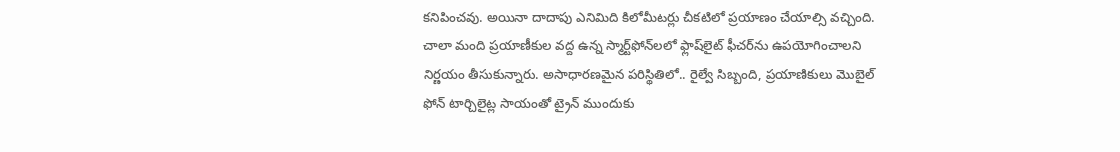కనిపించవు. అయినా దాదాపు ఎనిమిది కిలోమీటర్లు చీకటిలో ప్రయాణం చేయాల్సి వచ్చింది. చాలా మంది ప్రయాణీకుల వద్ద ఉన్న స్మార్ట్‌ఫోన్‌లలో ఫ్లాష్‌లైట్ ఫీచర్‌ను ఉపయోగించాలని నిర్ణయం తీసుకున్నారు. అసాధారణమైన పరిస్థితిలో.. రైల్వే సిబ్బంది, ప్రయాణికులు మొబైల్ ఫోన్ టార్చిలైట్ల సాయంతో ట్రైన్ ముందుకు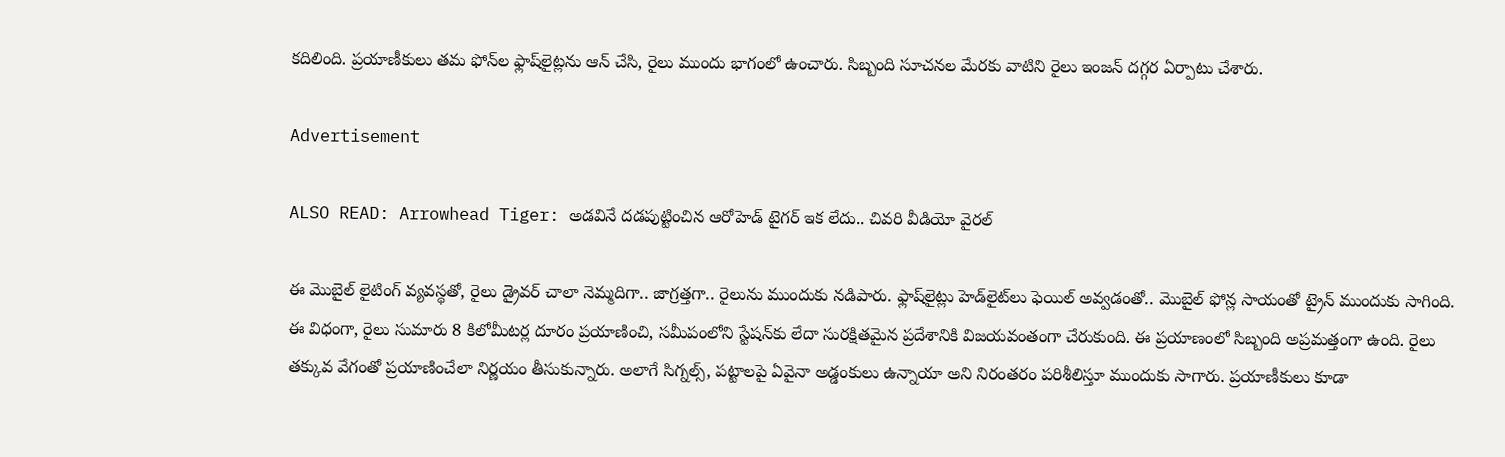కదిలింది. ప్రయాణీకులు తమ ఫోన్‌ల ఫ్లాష్‌లైట్లను ఆన్ చేసి, రైలు ముందు భాగంలో ఉంచారు. సిబ్బంది సూచనల మేరకు వాటిని రైలు ఇంజన్ దగ్గర ఏర్పాటు చేశారు.

Advertisement

ALSO READ: Arrowhead Tiger: అడవినే దడపుట్టించిన ఆరోహెడ్ టైగర్ ఇక లేదు.. చివరి వీడియో వైరల్

ఈ మొబైల్ లైటింగ్ వ్యవస్థతో, రైలు డ్రైవర్ చాలా నెమ్మదిగా.. జాగ్రత్తగా.. రైలును ముందుకు నడిపారు. ఫ్లాష్‌లైట్లు హెడ్‌లైట్‌లు ఫెయిల్ అవ్వడంతో.. మొబైల్ ఫోన్ల సాయంతో ట్రైన్ ముందుకు సాగింది. ఈ విధంగా, రైలు సుమారు 8 కిలోమీటర్ల దూరం ప్రయాణించి, సమీపంలోని స్టేషన్‌కు లేదా సురక్షితమైన ప్రదేశానికి విజయవంతంగా చేరుకుంది. ఈ ప్రయాణంలో సిబ్బంది అప్రమత్తంగా ఉంది. రైలు తక్కువ వేగంతో ప్రయాణించేలా నిర్ణయం తీసుకున్నారు. అలాగే సిగ్నల్స్, పట్టాలపై ఏవైనా అడ్డంకులు ఉన్నాయా అని నిరంతరం పరిశీలిస్తూ ముందుకు సాగారు. ప్రయాణీకులు కూడా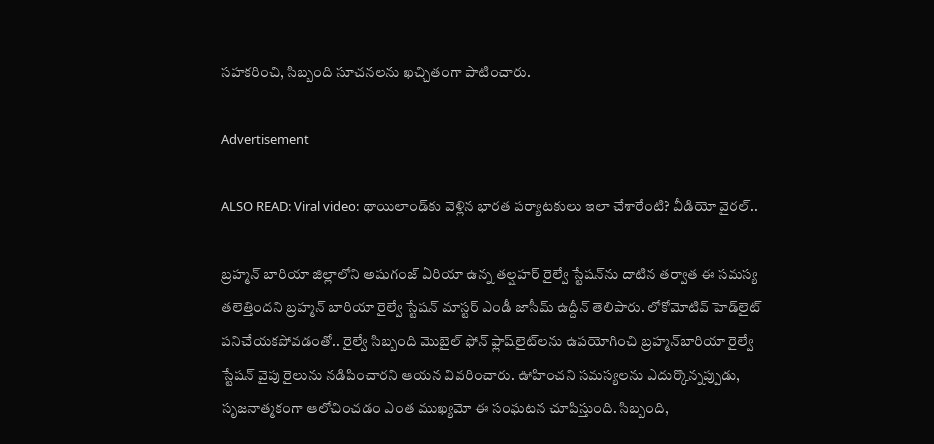సహకరించి, సిబ్బంది సూచనలను ఖచ్చితంగా పాటించారు.

Advertisement

ALSO READ: Viral video: థాయిలాండ్‌కు వెళ్లిన భారత పర్యాటకులు ఇలా చేశారేంటి? వీడియో వైరల్..

బ్రహ్మన్ బారియా జిల్లాలోని అషుగంజ్ ఏరియా ఉన్న తల్షహర్ రైల్వే స్టేషన్‌ను దాటిన తర్వాత ఈ సమస్య తలెత్తిందని బ్రహ్మన్ బారియా రైల్వే స్టేషన్ మాస్టర్ ఎండీ జాసీమ్ ఉద్దీన్ తెలిపారు. లోకోమోటివ్ హెడ్‌లైట్ పనిచేయకపోవడంతో.. రైల్వే సిబ్బంది మొబైల్ ఫోన్ ఫ్లాష్‌లైట్‌లను ఉపయోగించి బ్రహ్మన్‌బారియా రైల్వే స్టేషన్ వైపు రైలును నడిపించారని ఆయన వివరించారు. ఊహించని సమస్యలను ఎదుర్కొన్నప్పుడు, సృజనాత్మకంగా ఆలోచించడం ఎంత ముఖ్యమో ఈ సంఘటన చూపిస్తుంది. సిబ్బంది,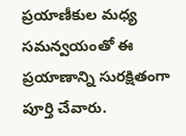ప్రయాణీకుల మధ్య సమన్వయంతో ఈ ప్రయాణాన్ని సురక్షితంగా పూర్తి చేవారు.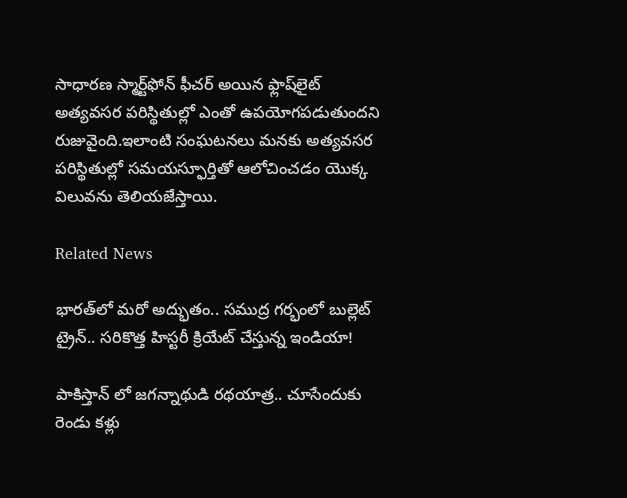సాధారణ స్మార్ట్‌ఫోన్ ఫీచర్ అయిన ఫ్లాష్‌లైట్ అత్యవసర పరిస్థితుల్లో ఎంతో ఉపయోగపడుతుందని రుజువైంది.ఇలాంటి సంఘటనలు మనకు అత్యవసర పరిస్థితుల్లో సమయస్ఫూర్తితో ఆలోచించడం యొక్క విలువను తెలియజేస్తాయి.

Related News

భారత్‌లో మరో అద్భుతం.. సముద్ర గర్భంలో బుల్లెట్ ట్రైన్.. సరికొత్త హిస్టరీ క్రియేట్ చేస్తున్న ఇండియా!

పాకిస్తాన్ లో జగన్నాథుడి రథయాత్ర.. చూసేందుకు రెండు కళ్లు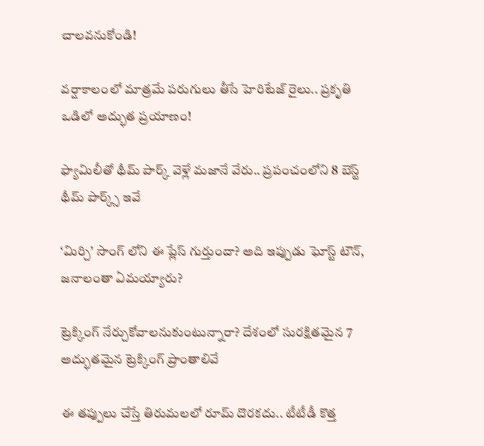చాలవనుకోండి!

వర్షాకాలంలో మాత్రమే పరుగులు తీసే హెరిటేజ్ రైలు.. ప్రకృతి ఒడిలో అద్భుత ప్రయాణం!

ఫ్యామిలీతో థీమ్ పార్క్ వెళ్లే మజానే వేరు.. ప్రపంచంలోని 8 బెస్ట్ థీమ్ పార్క్స్ ఇవే

‘మిర్చి’ సాంగ్ లోని ఈ ప్లేస్ గుర్తుందా? అది ఇప్పుడు ఘోస్ట్ టౌన్, జనాలంతా ఏమయ్యారు?

ట్రెక్కింగ్ నేర్చుకోవాలనుకుంటున్నారా? దేశంలో సురక్షితమైన 7 అద్భుతమైన ట్రెక్కింగ్ ప్రాంతాలివే

ఈ తప్పులు చేస్తే తిరుమలలో రూమ్ దొరకదు.. టీటీడీ కొత్త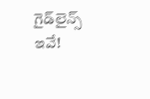గైడ్‌లైన్స్ ఇవే!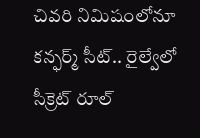చివరి నిమిషంలోనూ కన్ఫర్మ్ సీట్.. రైల్వేలో సీక్రెట్ రూల్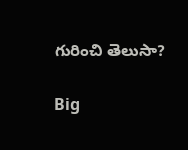గురించి తెలుసా?

Big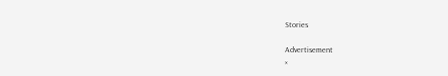Stories

Advertisement
×